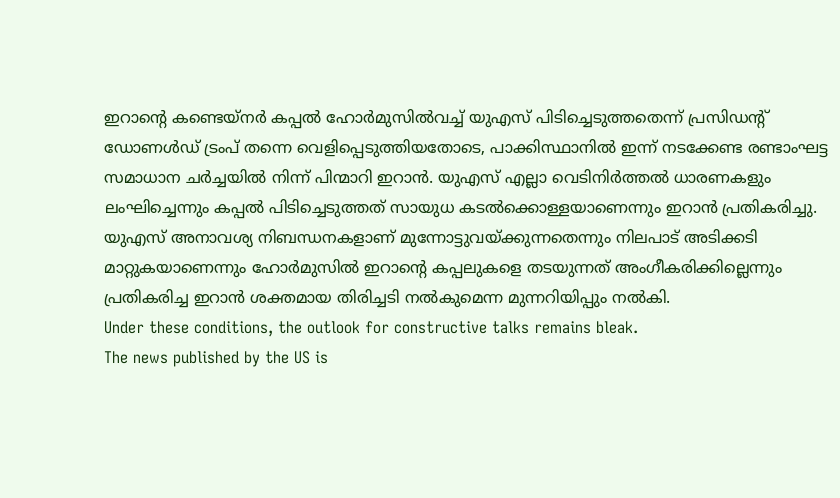ഇറാന്റെ കണ്ടെയ്നർ കപ്പൽ ഹോർമുസിൽവച്ച് യുഎസ് പിടിച്ചെടുത്തതെന്ന് പ്രസിഡന്റ് ഡോണൾഡ് ട്രംപ് തന്നെ വെളിപ്പെടുത്തിയതോടെ, പാക്കിസ്ഥാനിൽ ഇന്ന് നടക്കേണ്ട രണ്ടാംഘട്ട
സമാധാന ചർച്ചയിൽ നിന്ന് പിന്മാറി ഇറാൻ. യുഎസ് എല്ലാ വെടിനിർത്തൽ ധാരണകളും ലംഘിച്ചെന്നും കപ്പൽ പിടിച്ചെടുത്തത് സായുധ കടൽക്കൊള്ളയാണെന്നും ഇറാൻ പ്രതികരിച്ചു.
യുഎസ് അനാവശ്യ നിബന്ധനകളാണ് മുന്നോട്ടുവയ്ക്കുന്നതെന്നും നിലപാട് അടിക്കടി മാറ്റുകയാണെന്നും ഹോർമുസിൽ ഇറാന്റെ കപ്പലുകളെ തടയുന്നത് അംഗീകരിക്കില്ലെന്നും പ്രതികരിച്ച ഇറാൻ ശക്തമായ തിരിച്ചടി നൽകുമെന്ന മുന്നറിയിപ്പും നൽകി.
Under these conditions, the outlook for constructive talks remains bleak.
The news published by the US is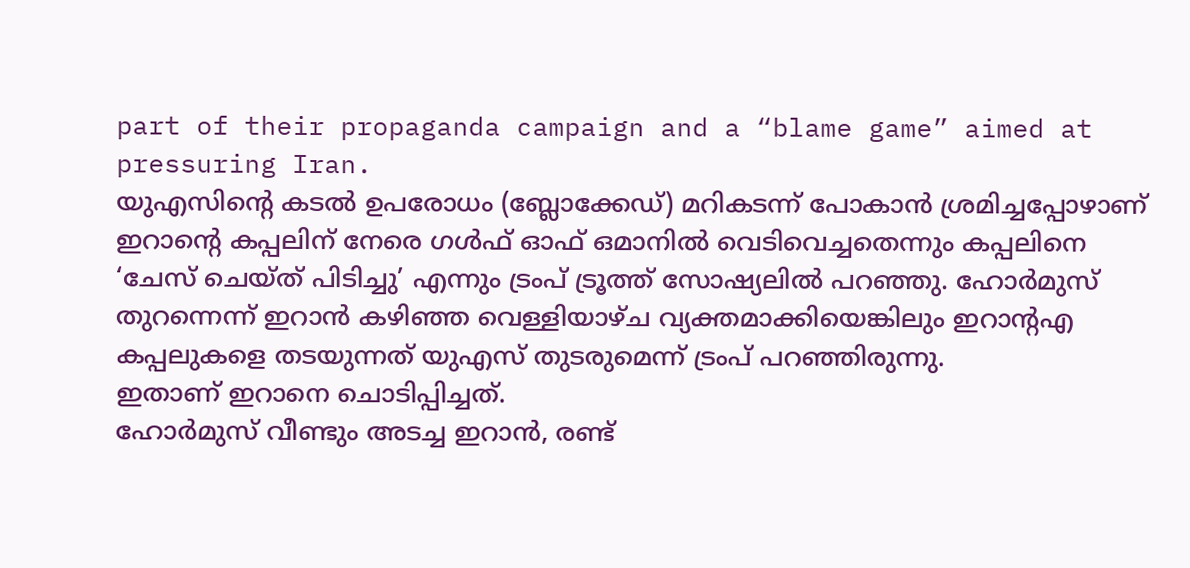part of their propaganda campaign and a “blame game” aimed at pressuring Iran.
യുഎസിന്റെ കടൽ ഉപരോധം (ബ്ലോക്കേഡ്) മറികടന്ന് പോകാൻ ശ്രമിച്ചപ്പോഴാണ് ഇറാന്റെ കപ്പലിന് നേരെ ഗൾഫ് ഓഫ് ഒമാനിൽ വെടിവെച്ചതെന്നും കപ്പലിനെ ‘ചേസ് ചെയ്ത് പിടിച്ചു’ എന്നും ട്രംപ് ട്രൂത്ത് സോഷ്യലിൽ പറഞ്ഞു. ഹോർമുസ് തുറന്നെന്ന് ഇറാൻ കഴിഞ്ഞ വെള്ളിയാഴ്ച വ്യക്തമാക്കിയെങ്കിലും ഇറാന്റഎ കപ്പലുകളെ തടയുന്നത് യുഎസ് തുടരുമെന്ന് ട്രംപ് പറഞ്ഞിരുന്നു.
ഇതാണ് ഇറാനെ ചൊടിപ്പിച്ചത്.
ഹോർമുസ് വീണ്ടും അടച്ച ഇറാൻ, രണ്ട്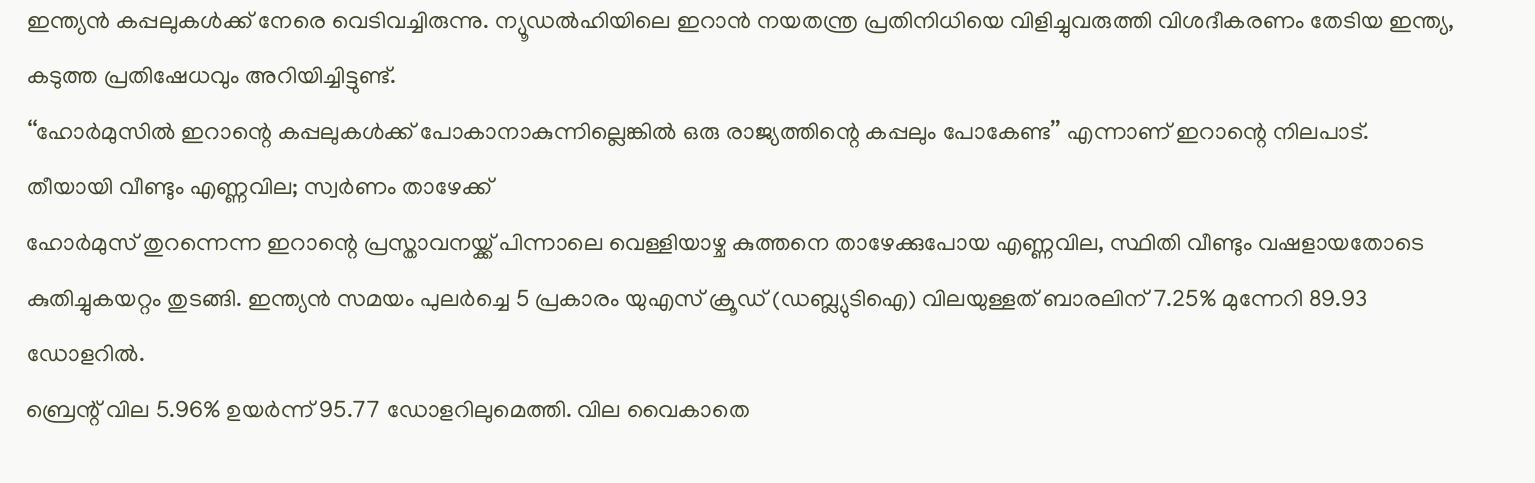ഇന്ത്യൻ കപ്പലുകൾക്ക് നേരെ വെടിവച്ചിരുന്നു. ന്യൂഡൽഹിയിലെ ഇറാൻ നയതന്ത്ര പ്രതിനിധിയെ വിളിച്ചുവരുത്തി വിശദീകരണം തേടിയ ഇന്ത്യ, കടുത്ത പ്രതിഷേധവും അറിയിച്ചിട്ടുണ്ട്.
‘‘ഹോർമുസിൽ ഇറാന്റെ കപ്പലുകൾക്ക് പോകാനാകുന്നില്ലെങ്കിൽ ഒരു രാജ്യത്തിന്റെ കപ്പലും പോകേണ്ട’’ എന്നാണ് ഇറാന്റെ നിലപാട്.
തീയായി വീണ്ടും എണ്ണവില; സ്വർണം താഴേക്ക്
ഹോർമുസ് തുറന്നെന്ന ഇറാന്റെ പ്രസ്താവനയ്ക്ക് പിന്നാലെ വെള്ളിയാഴ്ച കുത്തനെ താഴേക്കുപോയ എണ്ണവില, സ്ഥിതി വീണ്ടും വഷളായതോടെ കുതിച്ചുകയറ്റം തുടങ്ങി. ഇന്ത്യൻ സമയം പുലർച്ചെ 5 പ്രകാരം യുഎസ് ക്രൂഡ് (ഡബ്ല്യുടിഐ) വിലയുള്ളത് ബാരലിന് 7.25% മുന്നേറി 89.93 ഡോളറിൽ.
ബ്രെന്റ് വില 5.96% ഉയർന്ന് 95.77 ഡോളറിലുമെത്തി. വില വൈകാതെ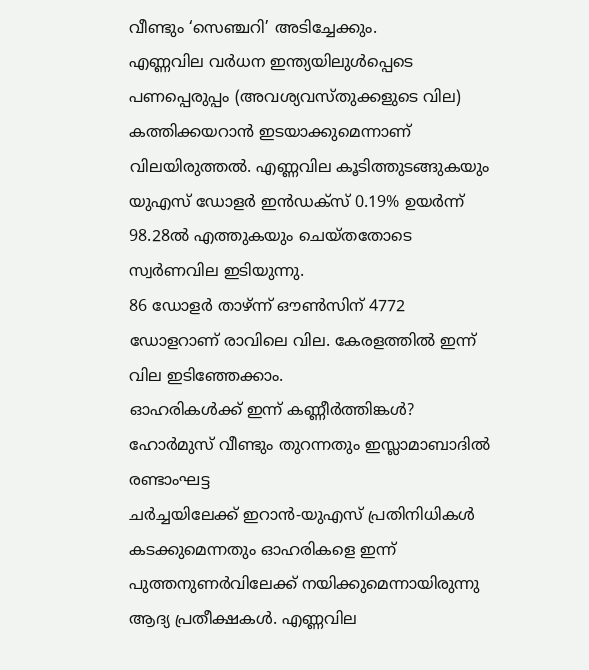വീണ്ടും ‘സെഞ്ചറി’ അടിച്ചേക്കും.
എണ്ണവില വർധന ഇന്ത്യയിലുൾപ്പെടെ പണപ്പെരുപ്പം (അവശ്യവസ്തുക്കളുടെ വില) കത്തിക്കയറാൻ ഇടയാക്കുമെന്നാണ് വിലയിരുത്തൽ. എണ്ണവില കൂടിത്തുടങ്ങുകയും യുഎസ് ഡോളർ ഇൻഡക്സ് 0.19% ഉയർന്ന് 98.28ൽ എത്തുകയും ചെയ്തതോടെ സ്വർണവില ഇടിയുന്നു.
86 ഡോളർ താഴ്ന്ന് ഔൺസിന് 4772 ഡോളറാണ് രാവിലെ വില. കേരളത്തിൽ ഇന്ന് വില ഇടിഞ്ഞേക്കാം.
ഓഹരികൾക്ക് ഇന്ന് കണ്ണീർത്തിങ്കൾ?
ഹോർമുസ് വീണ്ടും തുറന്നതും ഇസ്ലാമാബാദിൽ രണ്ടാംഘട്ട
ചർച്ചയിലേക്ക് ഇറാൻ-യുഎസ് പ്രതിനിധികൾ കടക്കുമെന്നതും ഓഹരികളെ ഇന്ന് പുത്തനുണർവിലേക്ക് നയിക്കുമെന്നായിരുന്നു ആദ്യ പ്രതീക്ഷകൾ. എണ്ണവില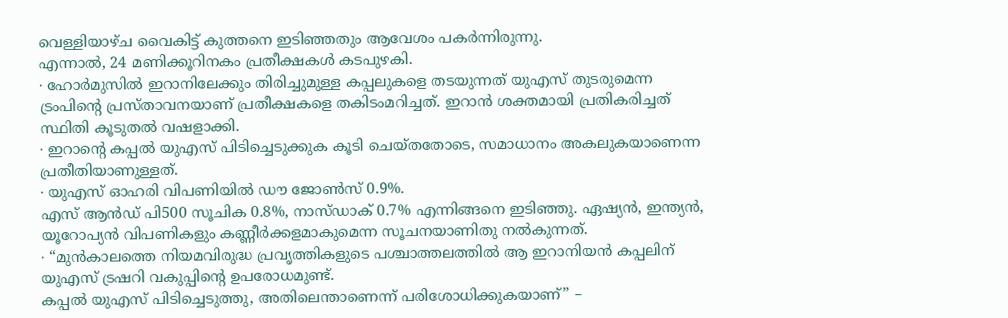വെള്ളിയാഴ്ച വൈകിട്ട് കുത്തനെ ഇടിഞ്ഞതും ആവേശം പകർന്നിരുന്നു.
എന്നാൽ, 24 മണിക്കൂറിനകം പ്രതീക്ഷകൾ കടപുഴകി.
∙ ഹോർമുസിൽ ഇറാനിലേക്കും തിരിച്ചുമുള്ള കപ്പലുകളെ തടയുന്നത് യുഎസ് തുടരുമെന്ന ട്രംപിന്റെ പ്രസ്താവനയാണ് പ്രതീക്ഷകളെ തകിടംമറിച്ചത്. ഇറാൻ ശക്തമായി പ്രതികരിച്ചത് സ്ഥിതി കൂടുതൽ വഷളാക്കി.
∙ ഇറാന്റെ കപ്പൽ യുഎസ് പിടിച്ചെടുക്കുക കൂടി ചെയ്തതോടെ, സമാധാനം അകലുകയാണെന്ന പ്രതീതിയാണുള്ളത്.
∙ യുഎസ് ഓഹരി വിപണിയിൽ ഡൗ ജോൺസ് 0.9%.
എസ് ആൻഡ് പി500 സൂചിക 0.8%, നാസ്ഡാക് 0.7% എന്നിങ്ങനെ ഇടിഞ്ഞു. ഏഷ്യൻ, ഇന്ത്യൻ, യൂറോപ്യൻ വിപണികളും കണ്ണീർക്കളമാകുമെന്ന സൂചനയാണിതു നൽകുന്നത്.
∙ ‘‘മുൻകാലത്തെ നിയമവിരുദ്ധ പ്രവൃത്തികളുടെ പശ്ചാത്തലത്തിൽ ആ ഇറാനിയൻ കപ്പലിന് യുഎസ് ട്രഷറി വകുപ്പിന്റെ ഉപരോധമുണ്ട്.
കപ്പൽ യുഎസ് പിടിച്ചെടുത്തു, അതിലെന്താണെന്ന് പരിശോധിക്കുകയാണ്’’ –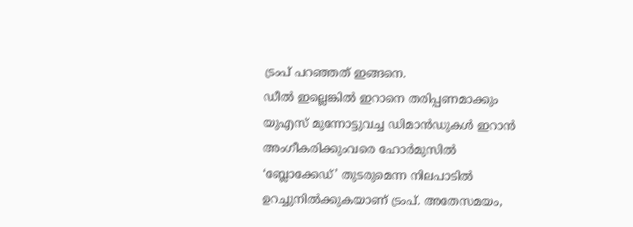ട്രംപ് പറഞ്ഞത് ഇങ്ങനെ.
ഡീൽ ഇല്ലെങ്കിൽ ഇറാനെ തരിപ്പണമാക്കും
യുഎസ് മുന്നോട്ടുവച്ച ഡിമാൻഡുകൾ ഇറാൻ അംഗീകരിക്കുംവരെ ഹോർമുസിൽ ‘ബ്ലോക്കേഡ്’ തുടരുമെന്ന നിലപാടിൽ ഉറച്ചുനിൽക്കുകയാണ് ട്രംപ്. അതേസമയം,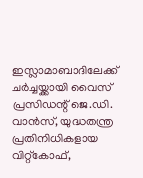ഇസ്ലാമാബാദിലേക്ക് ചർച്ചയ്ക്കായി വൈസ് പ്രസിഡന്റ് ജെ.ഡി.
വാൻസ്, യുദ്ധതന്ത്ര പ്രതിനിധികളായ വിറ്റ്കോഫ്,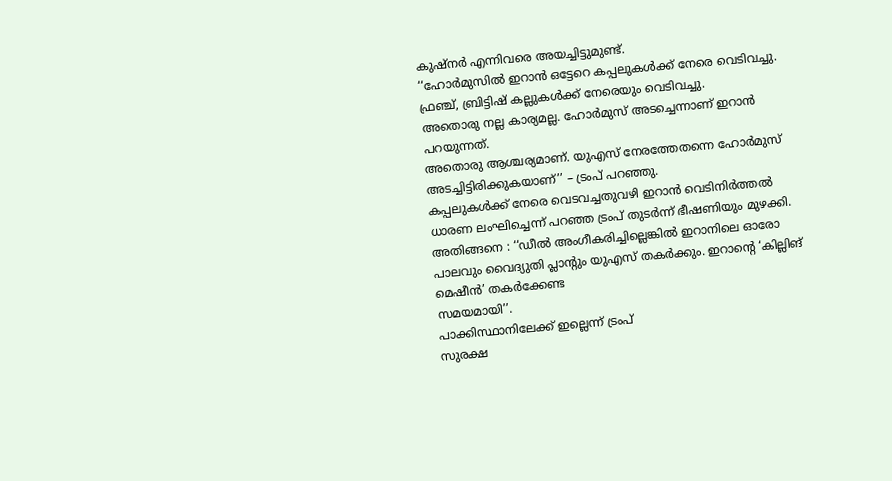കുഷ്നർ എന്നിവരെ അയച്ചിട്ടുമുണ്ട്.
‘‘ഹോർമുസിൽ ഇറാൻ ഒട്ടേറെ കപ്പലുകൾക്ക് നേരെ വെടിവച്ചു. ഫ്രഞ്ച്, ബ്രിട്ടിഷ് കല്ലുകൾക്ക് നേരെയും വെടിവച്ചു.
അതൊരു നല്ല കാര്യമല്ല. ഹോർമുസ് അടച്ചെന്നാണ് ഇറാൻ പറയുന്നത്.
അതൊരു ആശ്ചര്യമാണ്. യുഎസ് നേരത്തേതന്നെ ഹോർമുസ് അടച്ചിട്ടിരിക്കുകയാണ്’’ – ട്രംപ് പറഞ്ഞു.
കപ്പലുകൾക്ക് നേരെ വെടവച്ചതുവഴി ഇറാൻ വെടിനിർത്തൽ ധാരണ ലംഘിച്ചെന്ന് പറഞ്ഞ ട്രംപ് തുടർന്ന് ഭീഷണിയും മുഴക്കി.
അതിങ്ങനെ : ‘‘ഡീൽ അംഗീകരിച്ചില്ലെങ്കിൽ ഇറാനിലെ ഓരോ പാലവും വൈദ്യുതി പ്ലാന്റും യുഎസ് തകർക്കും. ഇറാന്റെ ‘കില്ലിങ് മെഷീൻ’ തകർക്കേണ്ട
സമയമായി’’.
പാക്കിസ്ഥാനിലേക്ക് ഇല്ലെന്ന് ട്രംപ്
സുരക്ഷ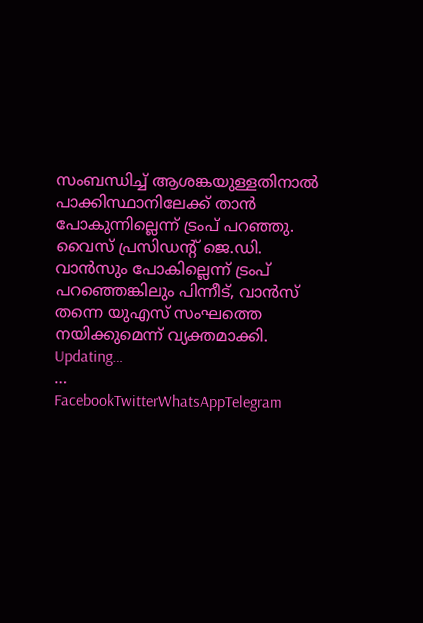സംബന്ധിച്ച് ആശങ്കയുള്ളതിനാൽ പാക്കിസ്ഥാനിലേക്ക് താൻ പോകുന്നില്ലെന്ന് ട്രംപ് പറഞ്ഞു. വൈസ് പ്രസിഡന്റ് ജെ.ഡി.
വാൻസും പോകില്ലെന്ന് ട്രംപ് പറഞ്ഞെങ്കിലും പിന്നീട്, വാൻസ് തന്നെ യുഎസ് സംഘത്തെ നയിക്കുമെന്ന് വ്യക്തമാക്കി.
Updating…
…
FacebookTwitterWhatsAppTelegram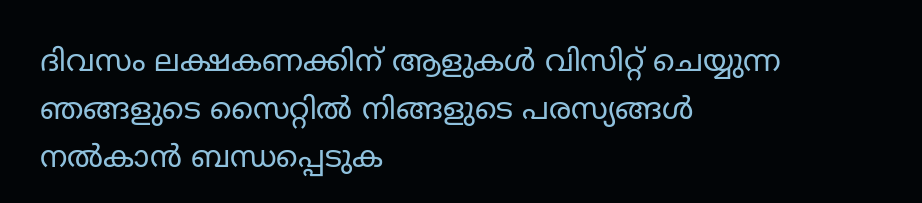ദിവസം ലക്ഷകണക്കിന് ആളുകൾ വിസിറ്റ് ചെയ്യുന്ന ഞങ്ങളുടെ സൈറ്റിൽ നിങ്ങളുടെ പരസ്യങ്ങൾ നൽകാൻ ബന്ധപ്പെടുക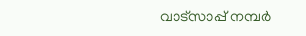വാട്സാപ്പ് നമ്പർ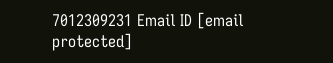7012309231 Email ID [email protected]